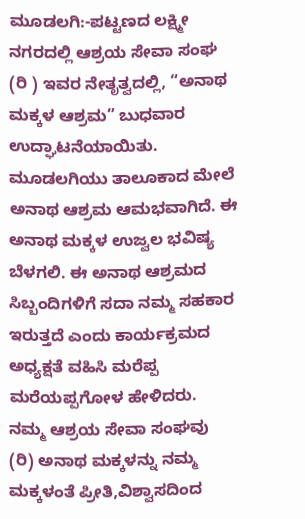ಮೂಡಲಗಿ:-ಪಟ್ಟಣದ ಲಕ್ಷ್ಮೀ ನಗರದಲ್ಲಿ ಆಶ್ರಯ ಸೇವಾ ಸಂಘ (ರಿ ) ಇವರ ನೇತೃತ್ವದಲ್ಲಿ, “ಅನಾಥ ಮಕ್ಕಳ ಆಶ್ರಮ” ಬುಧವಾರ ಉದ್ಘಾಟನೆಯಾಯಿತು.
ಮೂಡಲಗಿಯು ತಾಲೂಕಾದ ಮೇಲೆ ಅನಾಥ ಆಶ್ರಮ ಆಮಭವಾಗಿದೆ. ಈ ಅನಾಥ ಮಕ್ಕಳ ಉಜ್ವಲ ಭವಿಷ್ಯ ಬೆಳಗಲಿ. ಈ ಅನಾಥ ಆಶ್ರಮದ ಸಿಬ್ಬಂದಿಗಳಿಗೆ ಸದಾ ನಮ್ಮ ಸಹಕಾರ ಇರುತ್ತದೆ ಎಂದು ಕಾರ್ಯಕ್ರಮದ ಅಧ್ಯಕ್ಷತೆ ವಹಿಸಿ ಮರೆಪ್ಪ ಮರೆಯಪ್ಪಗೋಳ ಹೇಳಿದರು.
ನಮ್ಮ ಆಶ್ರಯ ಸೇವಾ ಸಂಘವು (ರಿ) ಅನಾಥ ಮಕ್ಕಳನ್ನು ನಮ್ಮ ಮಕ್ಕಳಂತೆ ಪ್ರೀತಿ,ವಿಶ್ವಾಸದಿಂದ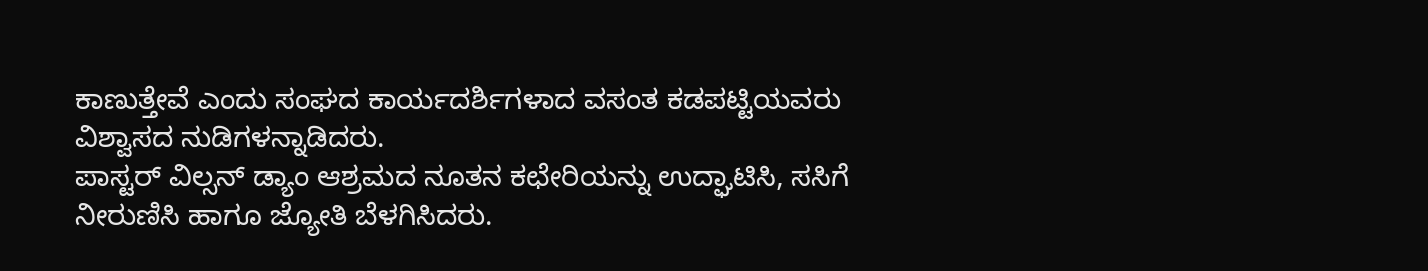ಕಾಣುತ್ತೇವೆ ಎಂದು ಸಂಘದ ಕಾರ್ಯದರ್ಶಿಗಳಾದ ವಸಂತ ಕಡಪಟ್ಟಿಯವರು ವಿಶ್ವಾಸದ ನುಡಿಗಳನ್ನಾಡಿದರು.
ಪಾಸ್ಟರ್ ವಿಲ್ಸನ್ ಡ್ಯಾಂ ಆಶ್ರಮದ ನೂತನ ಕಛೇರಿಯನ್ನು ಉದ್ಘಾಟಿಸಿ, ಸಸಿಗೆ ನೀರುಣಿಸಿ ಹಾಗೂ ಜ್ಯೋತಿ ಬೆಳಗಿಸಿದರು.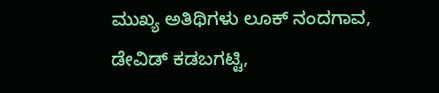ಮುಖ್ಯ ಅತಿಥಿಗಳು ಲೂಕ್ ನಂದಗಾವ, ಡೇವಿಡ್ ಕಡಬಗಟ್ಟಿ,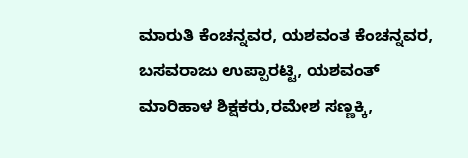ಮಾರುತಿ ಕೆಂಚನ್ನವರ, ಯಶವಂತ ಕೆಂಚನ್ನವರ, ಬಸವರಾಜು ಉಪ್ಪಾರಟ್ಟಿ, ಯಶವಂತ್ ಮಾರಿಹಾಳ ಶಿಕ್ಷಕರು,ರಮೇಶ ಸಣ್ಣಕ್ಕಿ,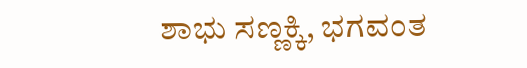ಶಾಭು ಸಣ್ಣಕ್ಕಿ, ಭಗವಂತ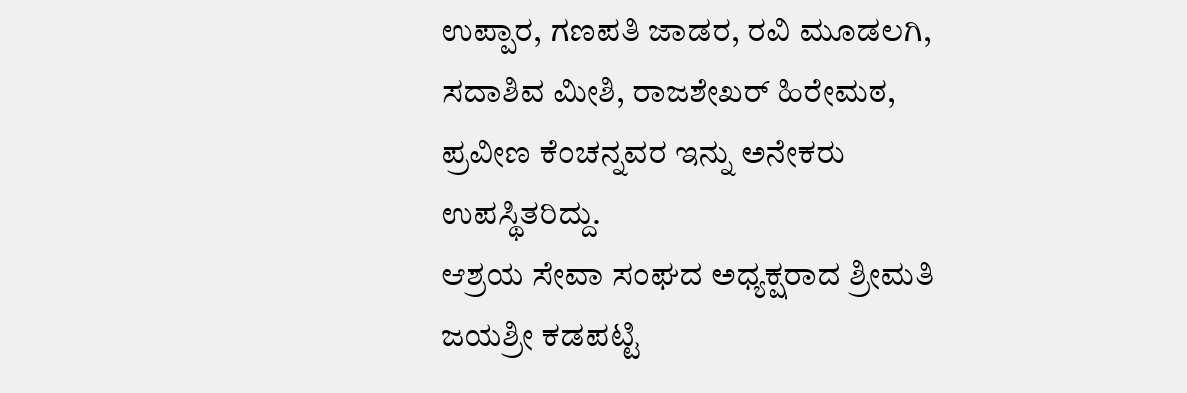ಉಪ್ಪಾರ, ಗಣಪತಿ ಜಾಡರ, ರವಿ ಮೂಡಲಗಿ, ಸದಾಶಿವ ಮೀಶಿ, ರಾಜಶೇಖರ್ ಹಿರೇಮಠ, ಪ್ರವೀಣ ಕೆಂಚನ್ನವರ ಇನ್ನು ಅನೇಕರು ಉಪಸ್ಥಿತರಿದ್ದು.
ಆಶ್ರಯ ಸೇವಾ ಸಂಘದ ಅಧ್ಯಕ್ಷರಾದ ಶ್ರೀಮತಿ ಜಯಶ್ರೀ ಕಡಪಟ್ಟಿ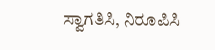ಸ್ವಾಗತಿಸಿ, ನಿರೂಪಿಸಿ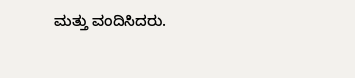ಮತ್ತು ವಂದಿಸಿದರು.